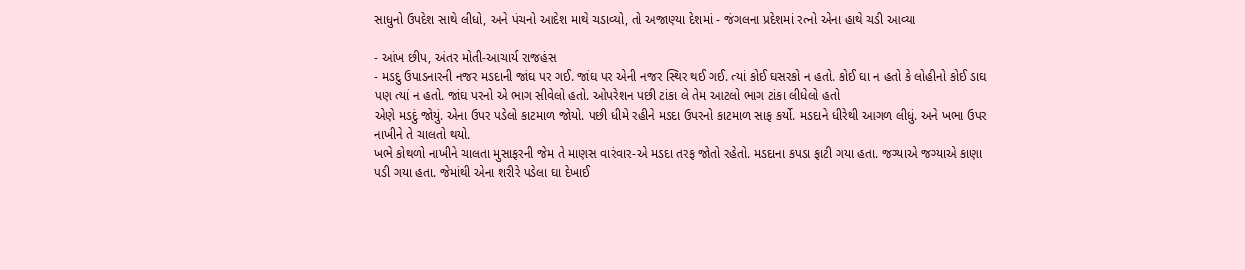સાધુનો ઉપદેશ સાથે લીધો, અને પંચનો આદેશ માથે ચડાવ્યો, તો અજાણ્યા દેશમાં - જંગલના પ્રદેશમાં રત્નો એના હાથે ચડી આવ્યા

- આંખ છીપ, અંતર મોતી-આચાર્ય રાજહંસ
- મડદુ ઉપાડનારની નજર મડદાની જાંઘ પર ગઈ. જાંઘ પર એની નજર સ્થિર થઈ ગઈ. ત્યાં કોઈ ઘસરકો ન હતો. કોઈ ઘા ન હતો કે લોહીનો કોઈ ડાઘ પણ ત્યાં ન હતો. જાંઘ પરનો એ ભાગ સીવેલો હતો. ઓપરેશન પછી ટાંકા લે તેમ આટલો ભાગ ટાંકા લીધેલો હતો
એણે મડદું જોયું. એના ઉપર પડેલો કાટમાળ જોયો. પછી ધીમે રહીને મડદા ઉપરનો કાટમાળ સાફ કર્યો. મડદાને ધીરેથી આગળ લીધું. અને ખભા ઉપર નાખીને તે ચાલતો થયો.
ખભે કોથળો નાખીને ચાલતા મુસાફરની જેમ તે માણસ વારંવાર-એ મડદા તરફ જોતો રહેતો. મડદાના કપડા ફાટી ગયા હતા. જગ્યાએ જગ્યાએ કાણા પડી ગયા હતા. જેમાંથી એના શરીરે પડેલા ઘા દેખાઈ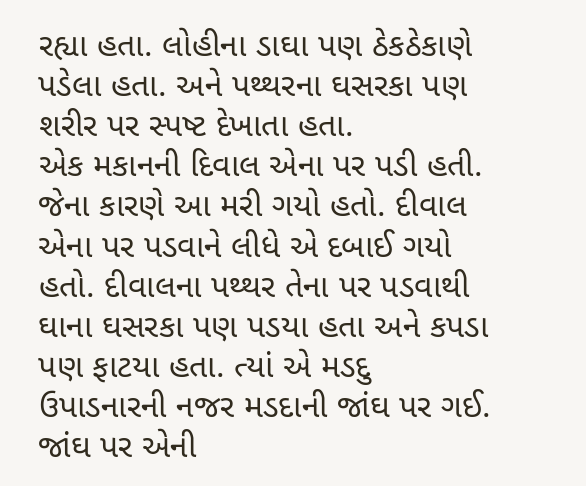રહ્યા હતા. લોહીના ડાઘા પણ ઠેકઠેકાણે પડેલા હતા. અને પથ્થરના ઘસરકા પણ શરીર પર સ્પષ્ટ દેખાતા હતા.
એક મકાનની દિવાલ એના પર પડી હતી. જેના કારણે આ મરી ગયો હતો. દીવાલ એના પર પડવાને લીધે એ દબાઈ ગયો હતો. દીવાલના પથ્થર તેના પર પડવાથી ઘાના ઘસરકા પણ પડયા હતા અને કપડા પણ ફાટયા હતા. ત્યાં એ મડદુ ઉપાડનારની નજર મડદાની જાંઘ પર ગઈ. જાંઘ પર એની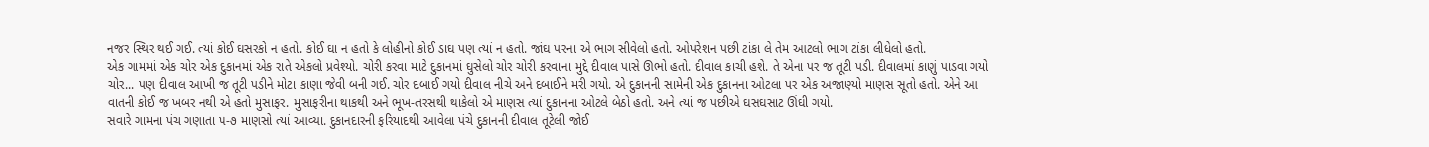નજર સ્થિર થઈ ગઈ. ત્યાં કોઈ ઘસરકો ન હતો. કોઈ ઘા ન હતો કે લોહીનો કોઈ ડાઘ પણ ત્યાં ન હતો. જાંઘ પરના એ ભાગ સીવેલો હતો. ઓપરેશન પછી ટાંકા લે તેમ આટલો ભાગ ટાંકા લીધેલો હતો.
એક ગામમાં એક ચોર એક દુકાનમાં એક રાતે એકલો પ્રવેશ્યો. ચોરી કરવા માટે દુકાનમાં ઘુસેલો ચોર ચોરી કરવાના મુદ્દે દીવાલ પાસે ઊભો હતો. દીવાલ કાચી હશે. તે એના પર જ તૂટી પડી. દીવાલમાં કાણું પાડવા ગયો ચોર... પણ દીવાલ આખી જ તૂટી પડીને મોટા કાણા જેવી બની ગઈ. ચોર દબાઈ ગયો દીવાલ નીચે અને દબાઈને મરી ગયો. એ દુકાનની સામેની એક દુકાનના ઓટલા પર એક અજાણ્યો માણસ સૂતો હતો. એને આ વાતની કોઈ જ ખબર નથી એ હતો મુસાફર. મુસાફરીના થાકથી અને ભૂખ-તરસથી થાકેલો એ માણસ ત્યાં દુકાનના ઓટલે બેઠો હતો. અને ત્યાં જ પછીએ ઘસઘસાટ ઊંઘી ગયો.
સવારે ગામના પંચ ગણાતા ૫-૭ માણસો ત્યાં આવ્યા. દુકાનદારની ફરિયાદથી આવેલા પંચે દુકાનની દીવાલ તૂટેલી જોઈ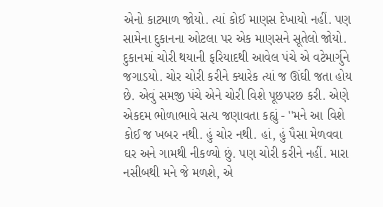એનો કાટમાળ જોયો. ત્યાં કોઈ માણસ દેખાયો નહીં. પણ સામેના દુકાનના ઓટલા પર એક માણસને સૂતેલો જોયો.
દુકાનમાં ચોરી થયાની ફરિયાદથી આવેલ પંચે એ વટેમાર્ગુને જગાડયો. ચોર ચોરી કરીને ક્યારેક ત્યાં જ ઊંઘી જતા હોય છે. એવું સમજી પંચે એને ચોરી વિશે પૂછપરછ કરી. એણે એકદમ ભોળાભાવે સત્ય જણાવતા કહ્યું - ''મને આ વિશે કોઈ જ ખબર નથી. હું ચોર નથી. હાં, હું પૈસા મેળવવા ઘર અને ગામથી નીકળ્યો છું. પણ ચોરી કરીને નહીં. મારા નસીબથી મને જે મળશે, એ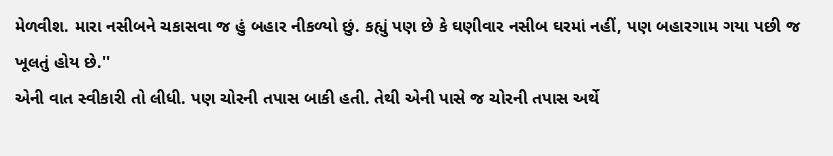મેળવીશ. મારા નસીબને ચકાસવા જ હું બહાર નીકળ્યો છું. કહ્યું પણ છે કે ઘણીવાર નસીબ ઘરમાં નહીં, પણ બહારગામ ગયા પછી જ ખૂલતું હોય છે.''
એની વાત સ્વીકારી તો લીધી. પણ ચોરની તપાસ બાકી હતી. તેથી એની પાસે જ ચોરની તપાસ અર્થે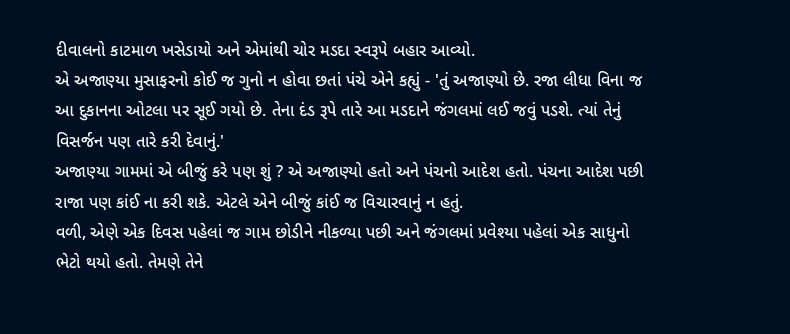દીવાલનો કાટમાળ ખસેડાયો અને એમાંથી ચોર મડદા સ્વરૂપે બહાર આવ્યો.
એ અજાણ્યા મુસાફરનો કોઈ જ ગુનો ન હોવા છતાં પંચે એને કહ્યું - 'તું અજાણ્યો છે. રજા લીધા વિના જ આ દુકાનના ઓટલા પર સૂઈ ગયો છે. તેના દંડ રૂપે તારે આ મડદાને જંગલમાં લઈ જવું પડશે. ત્યાં તેનું વિસર્જન પણ તારે કરી દેવાનું.'
અજાણ્યા ગામમાં એ બીજું કરે પણ શું ? એ અજાણ્યો હતો અને પંચનો આદેશ હતો. પંચના આદેશ પછી રાજા પણ કાંઈ ના કરી શકે. એટલે એને બીજું કાંઈ જ વિચારવાનું ન હતું.
વળી, એણે એક દિવસ પહેલાં જ ગામ છોડીને નીકળ્યા પછી અને જંગલમાં પ્રવેશ્યા પહેલાં એક સાધુનો ભેટો થયો હતો. તેમણે તેને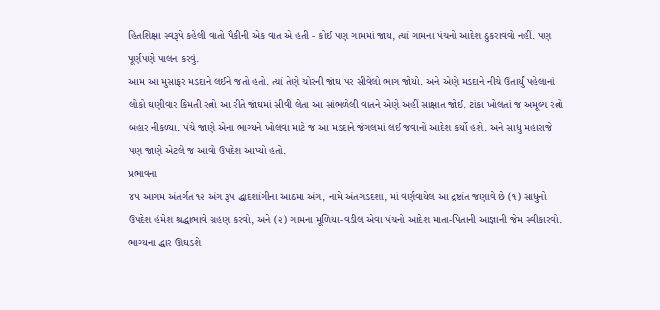હિતશિક્ષા સ્વરૂપે કહેલી વાતો પૈકીની એક વાત એ હતી - કોઈ પણ ગામમાં જાય, ત્યાં ગામના પંચનો આદેશ ઠુકરાવવો નહીં. પણ પૂર્ણપણે પાલન કરવું.
આમ આ મુસાફર મડદાને લઈને જતો હતો. ત્યાં તેણે ચોરની જાંઘ પર સીવેલો ભાગ જોયો. અને એણે મડદાને નીચે ઉતાર્યું પહેલાનાં લોકો ઘણીવાર કિમતી રત્નો આ રીતે જાંઘમાં સીવી લેતા આ સાંભળેલી વાતને એણે અહીં સાક્ષાત જોઈ. ટાંકા ખોલતાં જ અમૂલ્ય રત્નો બહાર નીકળ્યા. પંચે જાણે એના ભાગ્યને ખોલવા માટે જ આ મડદાને જંગલમાં લઈ જવાનો આદેશ કર્યો હશે. અને સાધુ મહારાજે પણ જાણે એટલે જ આવો ઉપદેશ આપ્યો હતો.
પ્રભાવના
૪૫ આગમ અંતર્ગત ૧૨ અંગ રૂપ દ્ધાદશાંગીના આઠમા અંગ, નામે અંતગડદશા, માં વર્ણવાયેલ આ દ્રષ્ટાંત જણાવે છે (૧) સાધુનો ઉપદેશ હંમેશ શ્રદ્ધાભાવે ગ્રહણ કરવો, અને (૨) ગામના મૂળિયા-વડીલ એવા પંચનો આદેશ માતા-પિતાની આજ્ઞાની જેમ સ્વીકારવો. ભાગ્યના દ્ધાર ઊઘડશે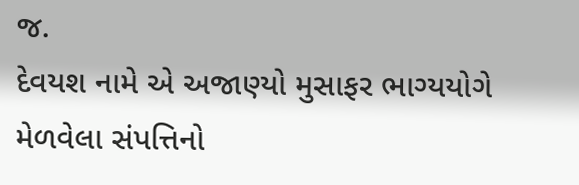જ.
દેવયશ નામે એ અજાણ્યો મુસાફર ભાગ્યયોગે મેળવેલા સંપત્તિનો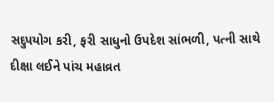સદુપયોગ કરી, ફરી સાધુનો ઉપદેશ સાંભળી, પત્ની સાથે દીક્ષા લઈને પાંચ મહાવ્રત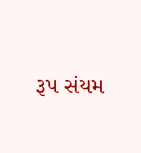રૂપ સંયમ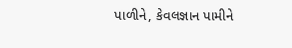પાળીને, કેવલજ્ઞાન પામીને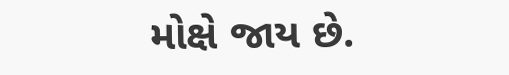મોક્ષે જાય છે.